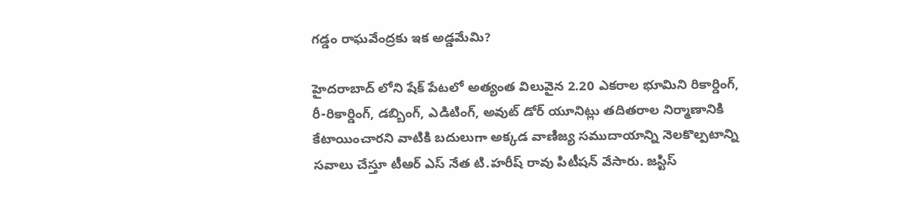గడ్డం రాఘవేంద్రకు ఇక అడ్డమేమి?

హైదరాబాద్ లోని షేక్ పేటలో అత్యంత విలువైన 2.20 ఎకరాల భూమిని రికార్డింగ్, రీ-రికార్డింగ్, డబ్బింగ్, ఎడిటింగ్, అవుట్ డోర్ యూనిట్లు తదితరాల నిర్మాణానికి కేటాయించారని వాటికి బదులుగా అక్కడ వాణిజ్య సముదాయాన్ని నెలకొల్పటాన్ని సవాలు చేస్తూ టీఆర్ ఎస్ నేత టి.హరీష్ రావు పిటీషన్ వేసారు. జస్టిస్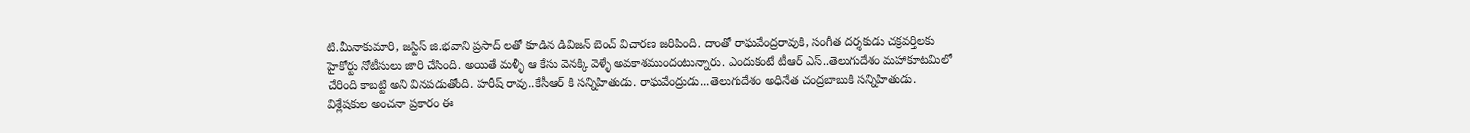టి.మీనాకుమారి, జస్టిస్ జి.భవాని ప్రసాద్ లతో కూడిన డివిజన్ బెంచ్ విచారణ జరిపింది. దాంతో రాఘవేంద్రరావుకి, సంగీత దర్శకుడు చక్రవర్తిలకు హైకోర్టు నోటీసులు జారి చేసింది. అయితే మళ్ళీ ఆ కేసు వెనక్కి వెళ్ళే అవకాశముందంటున్నారు. ఎందుకంటే టీఆర్ ఎస్..తెలుగుదేశం మహాకూటమిలో చేరింది కాబట్టి అని వినపడుతోంది. హరీష్ రావు..కేసీఆర్ కి సన్నిహితుడు. రాఘవేంద్రుడు...తెలుగుదేశం అధినేత చంద్రబాబుకి సన్నిహితుడు. విశ్లేషకుల అంచనా ప్రకారం ఈ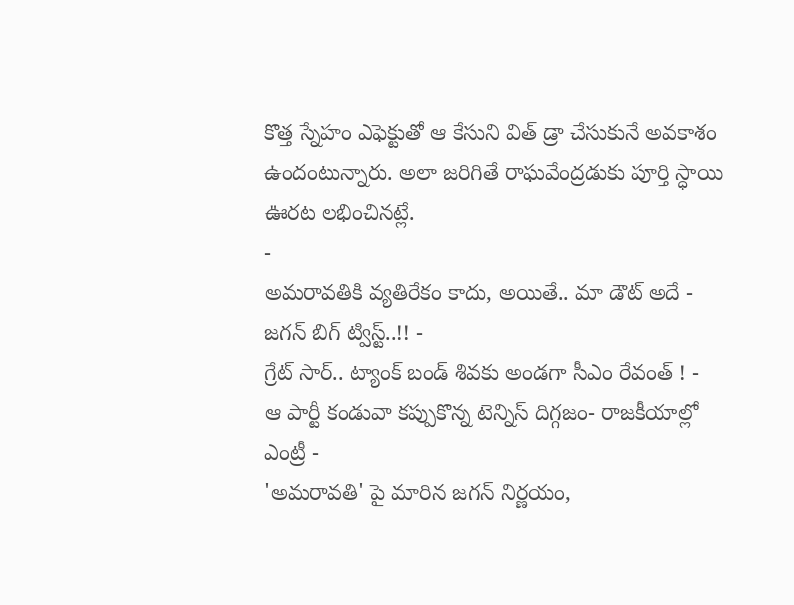కొత్త స్నేహం ఎఫెక్టుతో ఆ కేసుని విత్ డ్రా చేసుకునే అవకాశం ఉందంటున్నారు. అలా జరిగితే రాఘవేంద్రడుకు పూర్తి స్ధాయి ఊరట లభించినట్లే.
-
అమరావతికి వ్యతిరేకం కాదు, అయితే.. మా డౌట్ అదే - జగన్ బిగ్ ట్విస్ట్..!! -
గ్రేట్ సార్.. ట్యాంక్ బండ్ శివకు అండగా సీఎం రేవంత్ ! -
ఆ పార్టీ కండువా కప్పుకొన్న టెన్నిస్ దిగ్గజం- రాజకీయాల్లో ఎంట్రీ -
'అమరావతి' పై మారిన జగన్ నిర్ణయం,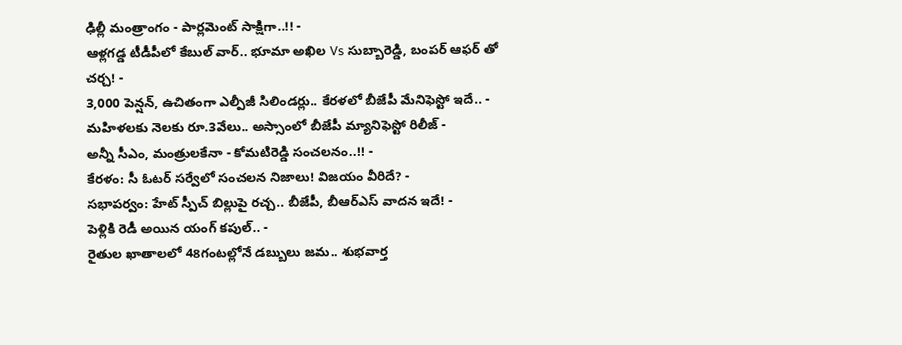ఢిల్లీ మంత్రాంగం - పార్లమెంట్ సాక్షిగా..!! -
ఆళ్లగడ్డ టీడీపీలో కేబుల్ వార్.. భూమా అఖిల Vs సుబ్బారెడ్డి, బంపర్ ఆఫర్ తో చర్చ! -
3,000 పెన్షన్, ఉచితంగా ఎల్పీజీ సిలిండర్లు.. కేరళలో బీజేపీ మేనిఫెస్టో ఇదే.. -
మహిళలకు నెలకు రూ.3వేలు.. అస్సాంలో బీజేపీ మ్యానిఫెస్టో రిలీజ్ -
అన్నీ సీఎం, మంత్రులకేనా - కోమటిరెడ్డి సంచలనం..!! -
కేరళం: సీ ఓటర్ సర్వేలో సంచలన నిజాలు! విజయం వీరిదే? -
సభాపర్వం: హేట్ స్పీచ్ బిల్లుపై రచ్చ.. బీజేపీ, బీఆర్ఎస్ వాదన ఇదే! -
పెళ్లికి రెడీ అయిన యంగ్ కపుల్.. -
రైతుల ఖాతాలలో 48గంటల్లోనే డబ్బులు జమ.. శుభవార్త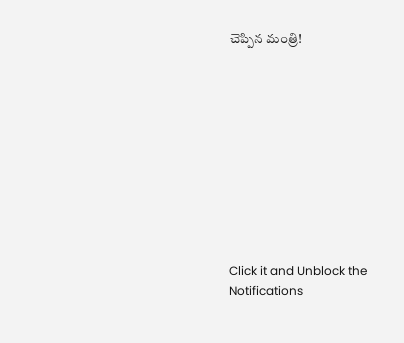చెప్పిన మంత్రి!











Click it and Unblock the Notifications